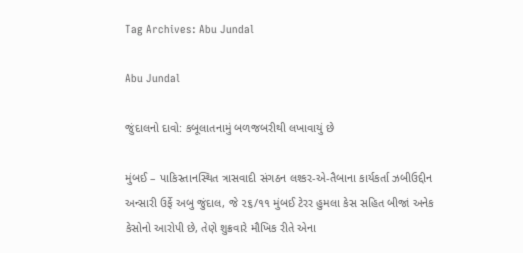Tag Archives: Abu Jundal

Abu Jundal

જુંદાલનો દાવો: કબૂલાતનામું બળજબરીથી લખાવાયું છે

મુંબઈ – પાકિસ્તાનસ્થિત ત્રાસવાદી સંગઠન લશ્કર-એ-તૈબાના કાર્યકર્તા ઝબીઉદ્દીન અન્સારી ઉર્ફે અબુ જુંદાલ, જે ૨૬/૧૧ મુંબઈ ટેરર હુમલા કેસ સહિત બીજાં અનેક કેસોનો આરોપી છે, તેણે શુક્રવારે મૌખિક રીતે એના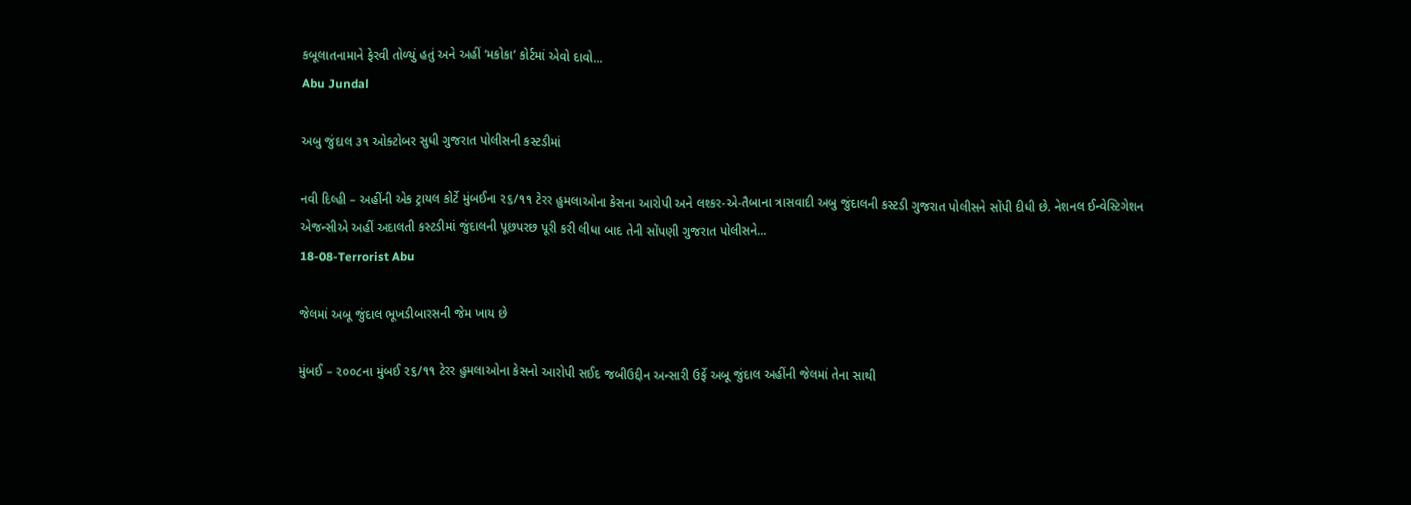કબૂલાતનામાને ફેરવી તોળ્યું હતું અને અહીં ‘મકોકા’ કોર્ટમાં એવો દાવો...
Abu Jundal

અબુ જુંદાલ ૩૧ ઓક્ટોબર સુધી ગુજરાત પોલીસની કસ્ટડીમાં

નવી દિલ્હી – અહીંની એક ટ્રાયલ કોર્ટે મુંબઈના ૨૬/૧૧ ટેરર હુમલાઓના કેસના આરોપી અને લશ્કર-એ-તૈબાના ત્રાસવાદી અબુ જુંદાલની કસ્ટડી ગુજરાત પોલીસને સોંપી દીધી છે. નેશનલ ઈન્વેસ્ટિગેશન એજન્સીએ અહીં અદાલતી કસ્ટડીમાં જુંદાલની પૂછપરછ પૂરી કરી લીધા બાદ તેની સોંપણી ગુજરાત પોલીસને...
18-08-Terrorist Abu

જેલમાં અબૂ જુંદાલ ભૂખડીબારસની જેમ ખાય છે

મુંબઈ – ૨૦૦૮ના મુંબઈ ૨૬/૧૧ ટેરર હુમલાઓના કેસનો આરોપી સઈદ જબીઉદ્દીન અન્સારી ઉર્ફે અબૂ જુંદાલ અહીંની જેલમાં તેના સાથી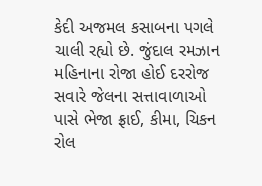કેદી અજમલ કસાબના પગલે ચાલી રહ્યો છે. જુંદાલ રમઝાન મહિનાના રોજા હોઈ દરરોજ સવારે જેલના સત્તાવાળાઓ પાસે ભેજા ફ્રાઈ, કીમા, ચિકન રોલ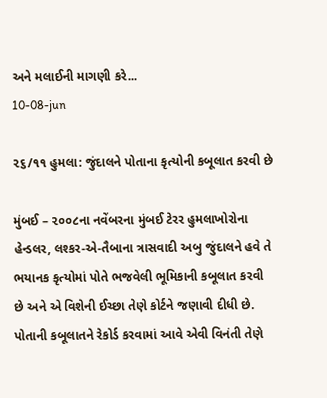અને મલાઈની માગણી કરે...
10-08-jun

૨૬/૧૧ હુમલા: જુંદાલને પોતાના કૃત્યોની કબૂલાત કરવી છે

મુંબઈ – ૨૦૦૮ના નવેંબરના મુંબઈ ટેરર હુમલાખોરોના હેન્ડલર, લશ્કર-એ-તૈબાના ત્રાસવાદી અબુ જુંદાલને હવે તે ભયાનક કૃત્યોમાં પોતે ભજવેલી ભૂમિકાની કબૂલાત કરવી છે અને એ વિશેની ઈચ્છા તેણે કોર્ટને જણાવી દીધી છે. પોતાની કબૂલાતને રેકોર્ડ કરવામાં આવે એવી વિનંતી તેણે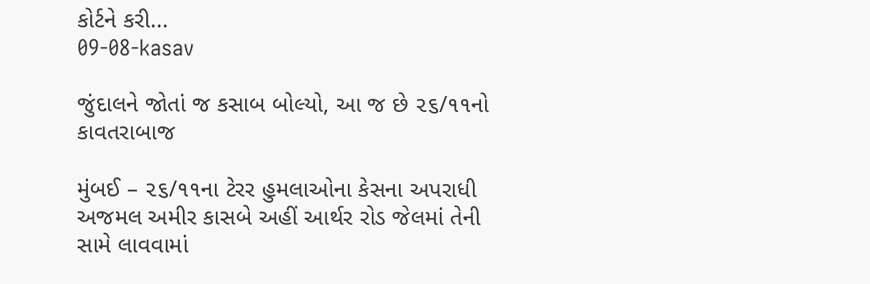કોર્ટને કરી...
09-08-kasav

જુંદાલને જોતાં જ કસાબ બોલ્યો, આ જ છે ૨૬/૧૧નો કાવતરાબાજ

મુંબઈ – ૨૬/૧૧ના ટેરર હુમલાઓના કેસના અપરાધી અજમલ અમીર કાસબે અહીં આર્થર રોડ જેલમાં તેની સામે લાવવામાં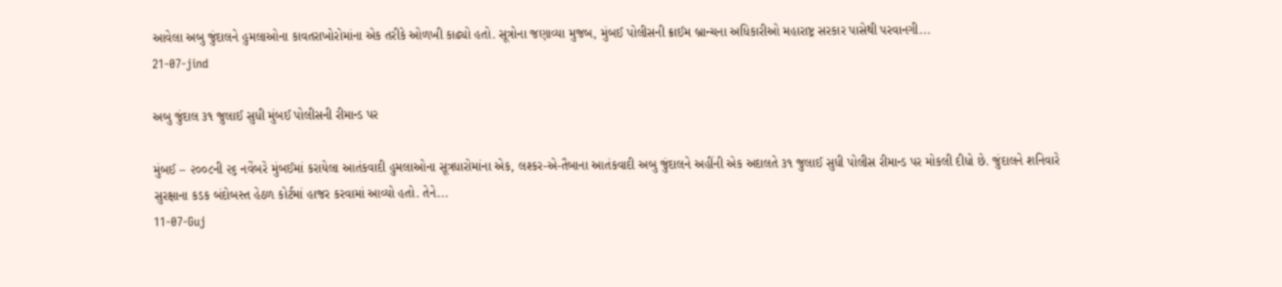આવેલા અબુ જુંદાલને હુમલાઓના કાવતરાખોરોમાંના એક તરીકે ઓળખી કાઢ્યો હતો. સૂત્રોના જણાવ્યા મુજબ, મુંબઈ પોલીસની ક્રાઈમ બ્રાન્ચના અધિકારીઓ મહારાષ્ટ્ર સરકાર પાસેથી પરવાનગી...
21-07-jind

અબુ જુંદાલ ૩૧ જુલાઈ સુધી મુંબઈ પોલીસની રીમાન્ડ પર

મુંબઈ – ૨૦૦૮ની ૨૬ નવેંબરે મુંબઈમાં કરાયેલા આતંકવાદી હુમલાઓના સૂત્રધારોમાંના એક, લશ્કર-એ-તૈબાના આતંકવાદી અબુ જુંદાલને અહીંની એક અદાલતે ૩૧ જુલાઈ સુધી પોલીસ રીમાન્ડ પર મોકલી દીધો છે. જુંદાલને શનિવારે સુરક્ષાના કડક બંદોબસ્ત હેઠળ કોર્ટમાં હાજર કરવામાં આવ્યો હતો. તેને...
11-07-Guj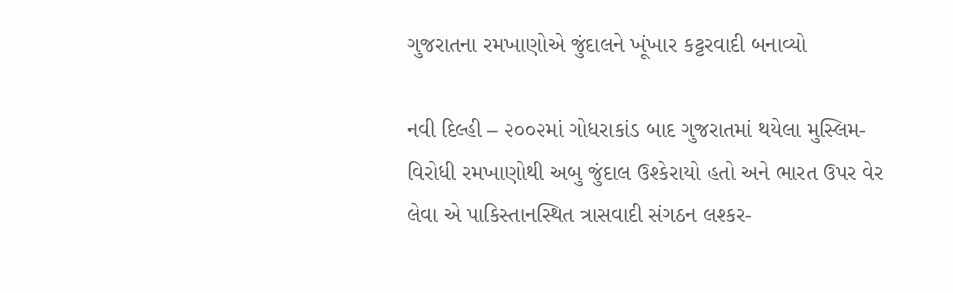ગુજરાતના રમખાણોએ જુંદાલને ખૂંખાર કટ્ટરવાદી બનાવ્યો

નવી દિલ્હી – ૨૦૦૨માં ગોધરાકાંડ બાદ ગુજરાતમાં થયેલા મુસ્લિમ-વિરોધી રમખાણોથી અબુ જુંદાલ ઉશ્કેરાયો હતો અને ભારત ઉપર વેર લેવા એ પાકિસ્તાનસ્થિત ત્રાસવાદી સંગઠન લશ્કર-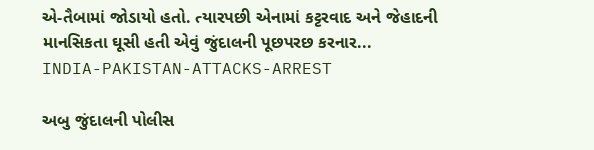એ-તૈબામાં જોડાયો હતો. ત્યારપછી એનામાં કટ્ટરવાદ અને જેહાદની માનસિકતા ઘૂસી હતી એવું જુંદાલની પૂછપરછ કરનાર...
INDIA-PAKISTAN-ATTACKS-ARREST

અબુ જુંદાલની પોલીસ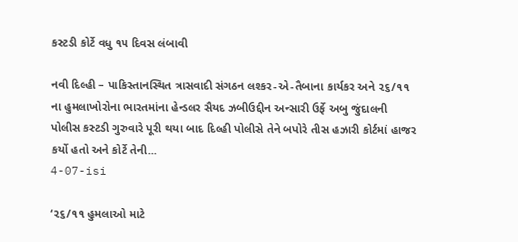કસ્ટડી કોર્ટે વધુ ૧૫ દિવસ લંબાવી

નવી દિલ્હી – પાકિસ્તાનસ્થિત ત્રાસવાદી સંગઠન લશ્કર-એ-તૈબાના કાર્યકર અને ૨૬/૧૧ ના હુમલાખોરોના ભારતમાંના હેન્ડલર સૈયદ ઝબીઉદ્દીન અન્સારી ઉર્ફે અબુ જુંદાલની પોલીસ કસ્ટડી ગુરુવારે પૂરી થયા બાદ દિલ્હી પોલીસે તેને બપોરે તીસ હઝારી કોર્ટમાં હાજર કર્યો હતો અને કોર્ટે તેની...
4-07-isi

‘૨૬/૧૧ હુમલાઓ માટે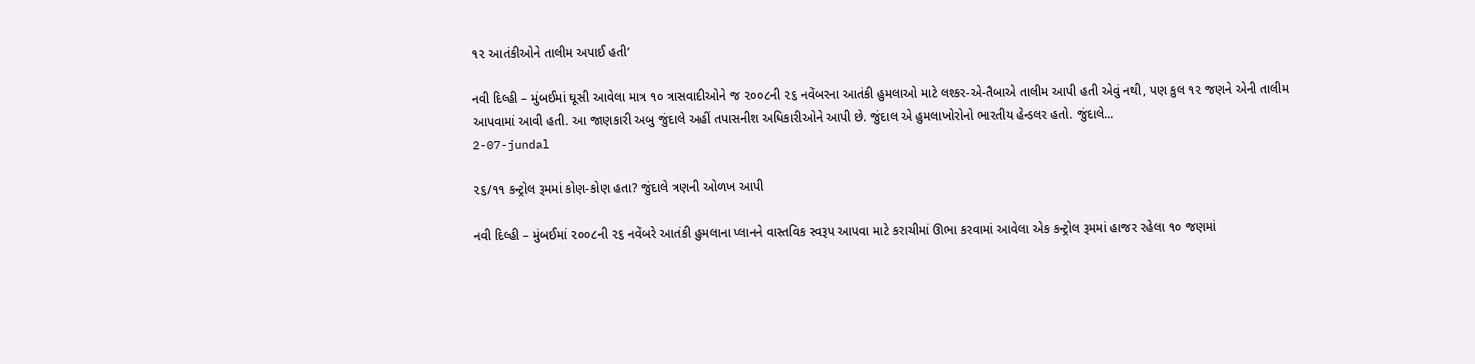૧૨ આતંકીઓને તાલીમ અપાઈ હતી’

નવી દિલ્હી – મુંબઈમાં ઘૂસી આવેલા માત્ર ૧૦ ત્રાસવાદીઓને જ ૨૦૦૮ની ૨૬ નવેંબરના આતંકી હુમલાઓ માટે લશ્કર-એ-તૈબાએ તાલીમ આપી હતી એવું નથી, પણ કુલ ૧૨ જણને એની તાલીમ આપવામાં આવી હતી. આ જાણકારી અબુ જુંદાલે અહીં તપાસનીશ અધિકારીઓને આપી છે. જુંદાલ એ હુમલાખોરોનો ભારતીય હેન્ડલર હતો. જુંદાલે...
2-07-jundal

૨૬/૧૧ કન્ટ્રોલ રૂમમાં કોણ-કોણ હતા? જુંદાલે ત્રણની ઓળખ આપી

નવી દિલ્હી – મુંબઈમાં ૨૦૦૮ની ૨૬ નવેંબરે આતંકી હુમલાના પ્લાનને વાસ્તવિક સ્વરૂપ આપવા માટે કરાચીમાં ઊભા કરવામાં આવેલા એક કન્ટ્રોલ રૂમમાં હાજર રહેલા ૧૦ જણમાં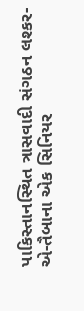પાકિસ્તાનસ્થિત ત્રાસવાદી સંગઠન લશ્કર-એ-તૈબાના એક સિનિયર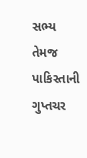સભ્ય તેમજ પાકિસ્તાની ગુપ્તચર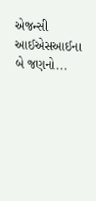એજન્સી આઈએસઆઈના બે જણનો...